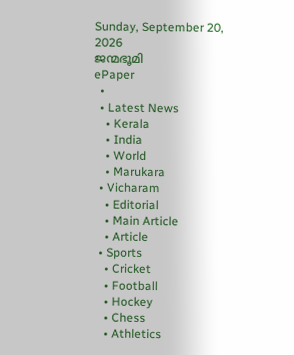Sunday, September 20, 2026
ജന്മഭൂമി
ePaper
  •
  • Latest News
    • Kerala
    • India
    • World
    • Marukara
  • Vicharam
    • Editorial
    • Main Article
    • Article
  • Sports
    • Cricket
    • Football
    • Hockey
    • Chess
    • Athletics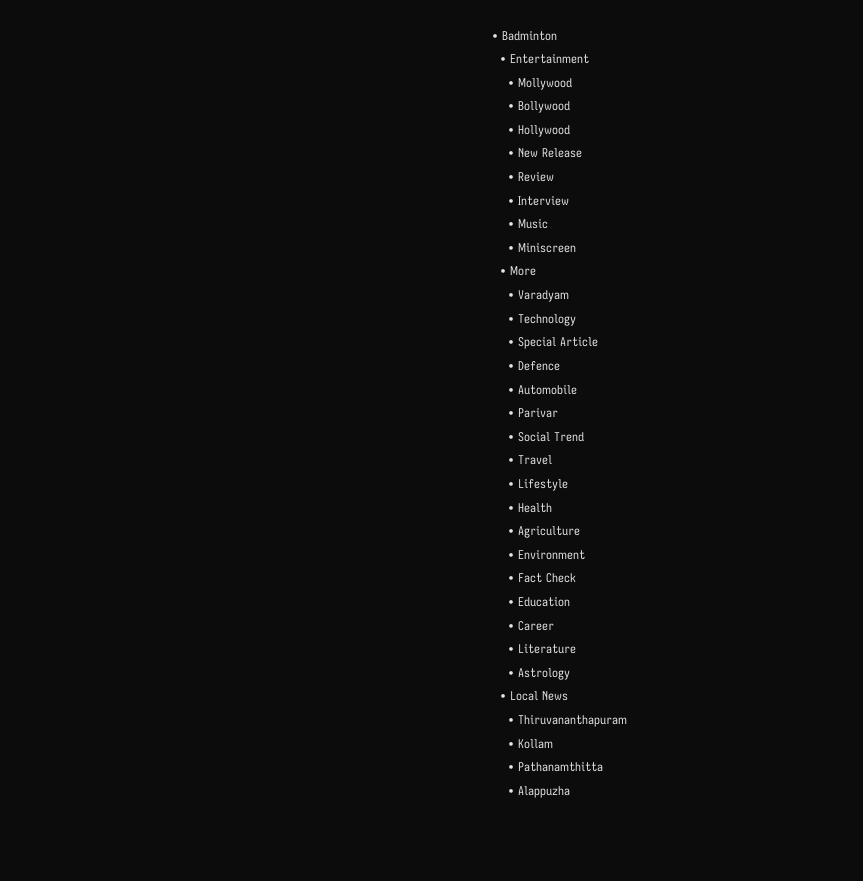• Badminton
  • Entertainment
    • Mollywood
    • Bollywood
    • Hollywood
    • New Release
    • Review
    • Interview
    • Music
    • Miniscreen
  • More
    • Varadyam
    • Technology
    • Special Article
    • Defence
    • Automobile
    • Parivar
    • Social Trend
    • Travel
    • Lifestyle
    • Health
    • Agriculture
    • Environment
    • Fact Check
    • Education
    • Career
    • Literature
    • Astrology
  • Local News
    • Thiruvananthapuram
    • Kollam
    • Pathanamthitta
    • Alappuzha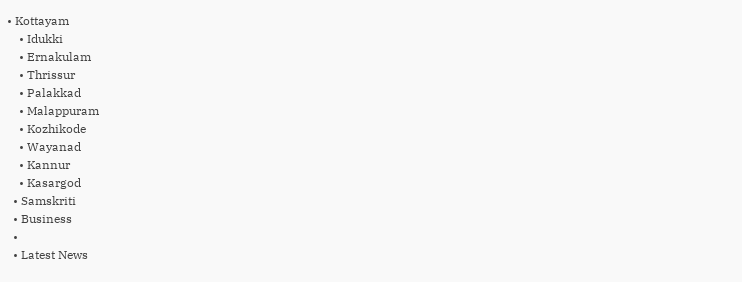• Kottayam
    • Idukki
    • Ernakulam
    • Thrissur
    • Palakkad
    • Malappuram
    • Kozhikode
    • Wayanad
    • Kannur
    • Kasargod
  • Samskriti
  • Business
  •
  • Latest News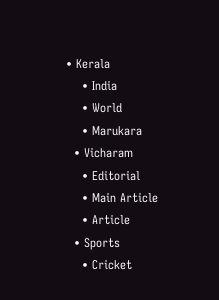• Kerala
    • India
    • World
    • Marukara
  • Vicharam
    • Editorial
    • Main Article
    • Article
  • Sports
    • Cricket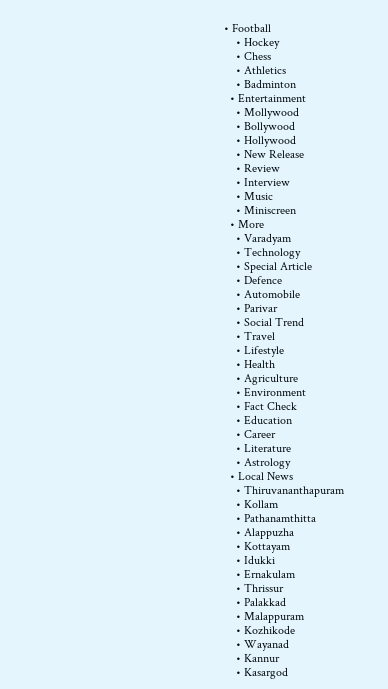• Football
    • Hockey
    • Chess
    • Athletics
    • Badminton
  • Entertainment
    • Mollywood
    • Bollywood
    • Hollywood
    • New Release
    • Review
    • Interview
    • Music
    • Miniscreen
  • More
    • Varadyam
    • Technology
    • Special Article
    • Defence
    • Automobile
    • Parivar
    • Social Trend
    • Travel
    • Lifestyle
    • Health
    • Agriculture
    • Environment
    • Fact Check
    • Education
    • Career
    • Literature
    • Astrology
  • Local News
    • Thiruvananthapuram
    • Kollam
    • Pathanamthitta
    • Alappuzha
    • Kottayam
    • Idukki
    • Ernakulam
    • Thrissur
    • Palakkad
    • Malappuram
    • Kozhikode
    • Wayanad
    • Kannur
    • Kasargod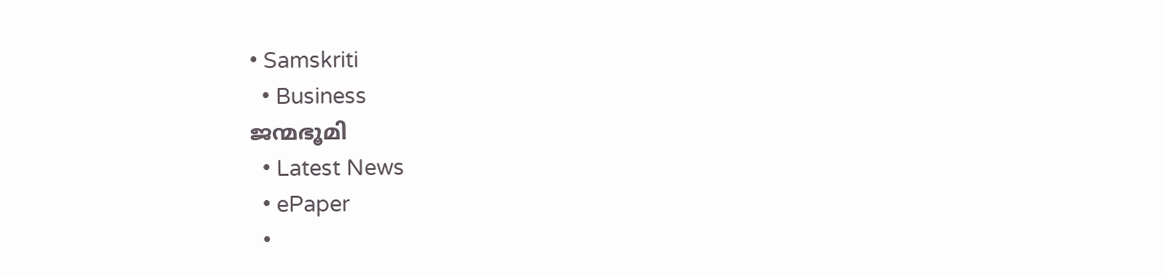• Samskriti
  • Business
ജന്മഭൂമി
  • Latest News
  • ePaper
  •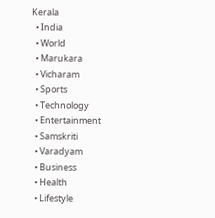Kerala
  • India
  • World
  • Marukara
  • Vicharam
  • Sports
  • Technology
  • Entertainment
  • Samskriti
  • Varadyam
  • Business
  • Health
  • Lifestyle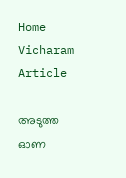Home
Vicharam
Article

അടുത്ത ഓണ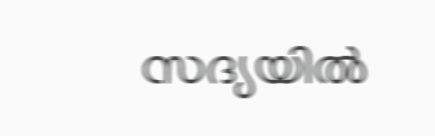സദ്യയില്‍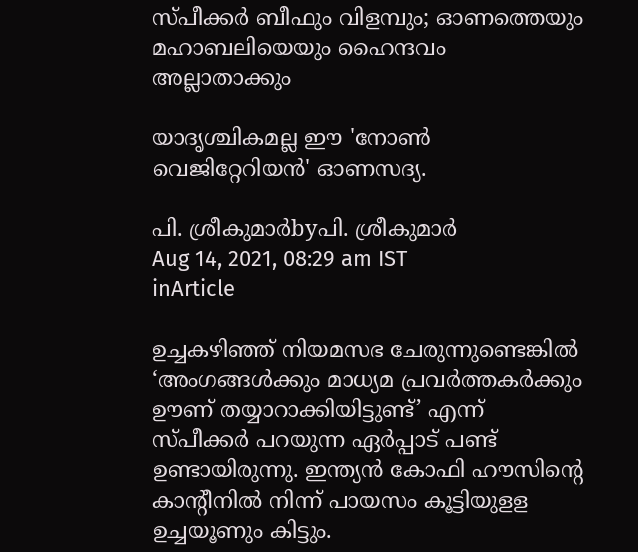സ്പീക്കര്‍ ബീഫും വിളമ്പും; ഓണത്തെയും മഹാബലിയെയും ഹൈന്ദവം അല്ലാതാക്കും

യാദൃശ്ചികമല്ല ഈ 'നോണ്‍ വെജിറ്റേറിയന്‍' ഓണസദ്യ.

പി. ശ്രീകുമാര്‍byപി. ശ്രീകുമാര്‍
Aug 14, 2021, 08:29 am IST
inArticle

ഉച്ചകഴിഞ്ഞ് നിയമസഭ ചേരുന്നുണ്ടെങ്കില്‍ ‘അംഗങ്ങള്‍ക്കും മാധ്യമ പ്രവര്‍ത്തകര്‍ക്കും ഊണ് തയ്യാറാക്കിയിട്ടുണ്ട്’ എന്ന് സ്പീക്കര്‍ പറയുന്ന ഏര്‍പ്പാട് പണ്ട് ഉണ്ടായിരുന്നു. ഇന്ത്യന്‍ കോഫി ഹൗസിന്റെ കാന്‍റീനില്‍ നിന്ന് പായസം കൂട്ടിയുളള ഉച്ചയൂണും കിട്ടും.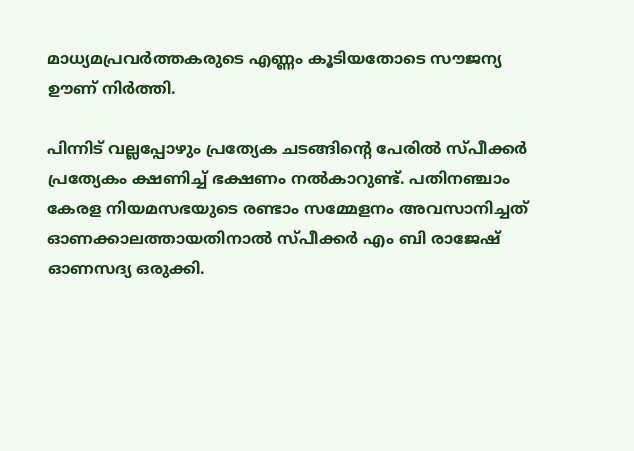മാധ്യമപ്രവര്‍ത്തകരുടെ എണ്ണം കൂടിയതോടെ സൗജന്യ ഊണ് നിര്‍ത്തി.

പിന്നിട് വല്ലപ്പോഴും പ്രത്യേക ചടങ്ങിന്റെ പേരില്‍ സ്പീക്കര്‍ പ്രത്യേകം ക്ഷണിച്ച് ഭക്ഷണം നല്‍കാറുണ്ട്. പതിനഞ്ചാം കേരള നിയമസഭയുടെ രണ്ടാം സമ്മേളനം അവസാനിച്ചത് ഓണക്കാലത്തായതിനാല്‍ സ്പീക്കര്‍ എം ബി രാജേഷ് ഓണസദ്യ ഒരുക്കി.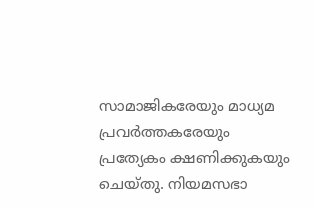സാമാജികരേയും മാധ്യമ പ്രവര്‍ത്തകരേയും പ്രത്യേകം ക്ഷണിക്കുകയും ചെയ്തു. നിയമസഭാ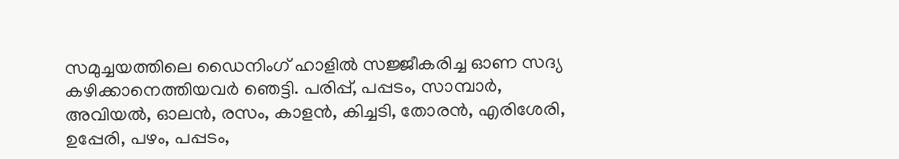സമുച്ചയത്തിലെ ഡൈനിംഗ് ഹാളില്‍ സജ്ജീകരിച്ച ഓണ സദ്യ കഴിക്കാനെത്തിയവര്‍ ഞെട്ടി. പരിപ്പ്, പപ്പടം, സാമ്പാര്‍, അവിയല്‍, ഓലന്‍, രസം, കാളന്‍, കിച്ചടി, തോരന്‍, എരിശേരി, ഉപ്പേരി, പഴം, പപ്പടം,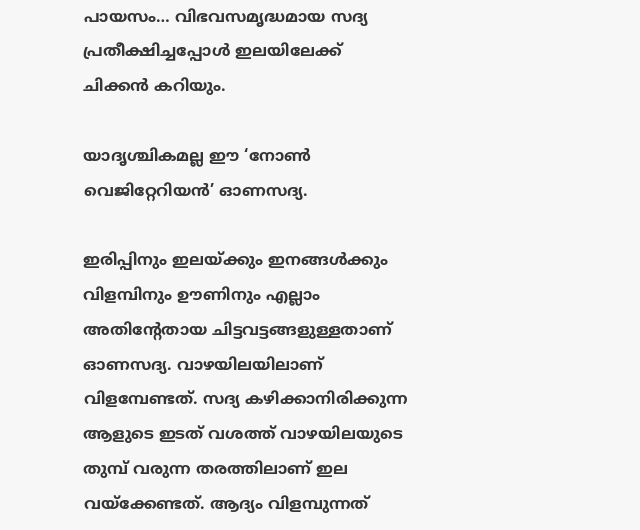പായസം… വിഭവസമൃദ്ധമായ സദ്യ പ്രതീക്ഷിച്ചപ്പോള്‍ ഇലയിലേക്ക് ചിക്കന്‍ കറിയും.

യാദൃശ്ചികമല്ല ഈ ‘നോണ്‍ വെജിറ്റേറിയന്‍’ ഓണസദ്യ.

ഇരിപ്പിനും ഇലയ്‌ക്കും ഇനങ്ങള്‍ക്കും വിളമ്പിനും ഊണിനും എല്ലാം അതിന്റേതായ ചിട്ടവട്ടങ്ങളുള്ളതാണ് ഓണസദ്യ. വാഴയിലയിലാണ് വിളമ്പേണ്ടത്. സദ്യ കഴിക്കാനിരിക്കുന്ന ആളുടെ ഇടത് വശത്ത് വാഴയിലയുടെ തുമ്പ് വരുന്ന തരത്തിലാണ് ഇല വയ്‌ക്കേണ്ടത്. ആദ്യം വിളമ്പുന്നത്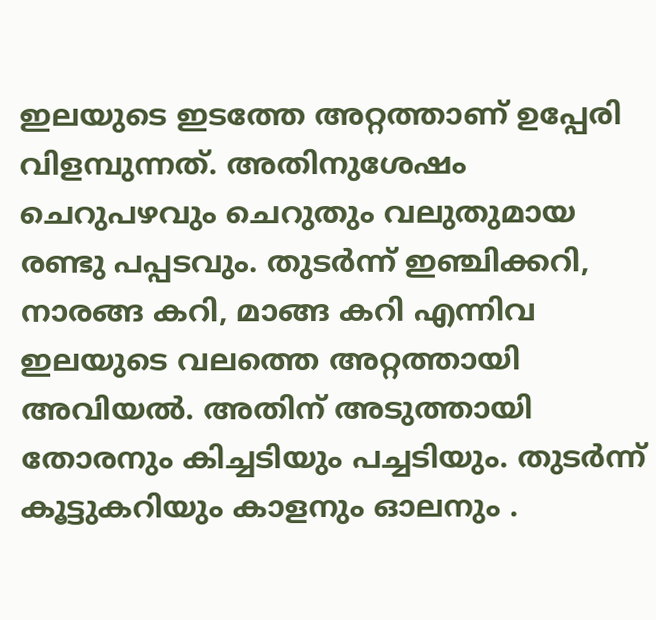ഇലയുടെ ഇടത്തേ അറ്റത്താണ് ഉപ്പേരി വിളമ്പുന്നത്. അതിനുശേഷം ചെറുപഴവും ചെറുതും വലുതുമായ രണ്ടു പപ്പടവും. തുടര്‍ന്ന് ഇഞ്ചിക്കറി, നാരങ്ങ കറി, മാങ്ങ കറി എന്നിവ ഇലയുടെ വലത്തെ അറ്റത്തായി അവിയല്‍. അതിന് അടുത്തായി തോരനും കിച്ചടിയും പച്ചടിയും. തുടര്‍ന്ന് കൂട്ടുകറിയും കാളനും ഓലനും .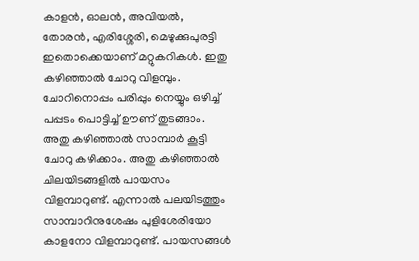കാളന്‍, ഓലന്‍, അവിയല്‍, തോരന്‍, എരിശ്ശേരി, മെഴുക്കുപുരട്ടി ഇതൊക്കെയാണ് മറ്റുകറികള്‍. ഇതു കഴിഞ്ഞാല്‍ ചോറു വിളമ്പും. ചോറിനൊപ്പം പരിപ്പും നെയ്യും ഒഴിച്ച് പപ്പടം പൊട്ടിച്ച് ഊണ് തുടങ്ങാം. അതു കഴിഞ്ഞാല്‍ സാമ്പാര്‍ കൂട്ടി ചോറു കഴിക്കാം. അതു കഴിഞ്ഞാല്‍ ചിലയിടങ്ങളില്‍ പായസം വിളമ്പാറുണ്ട്. എന്നാല്‍ പലയിടത്തും സാമ്പാറിനുശേഷം പുളിശേരിയോ കാളനോ വിളമ്പാറുണ്ട്. പായസങ്ങള്‍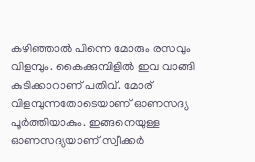കഴിഞ്ഞാല്‍ പിന്നെ മോരും രസവും വിളമ്പും. കൈക്കുമ്പിളില്‍ ഇവ വാങ്ങി കുടിക്കാറാണ് പതിവ്. മോര് വിളമ്പുന്നതോടെയാണ് ഓണസദ്യ പൂര്‍ത്തിയാകും. ഇങ്ങനെയുള്ള ഓണസദ്യയാണ് സ്വീക്കര്‍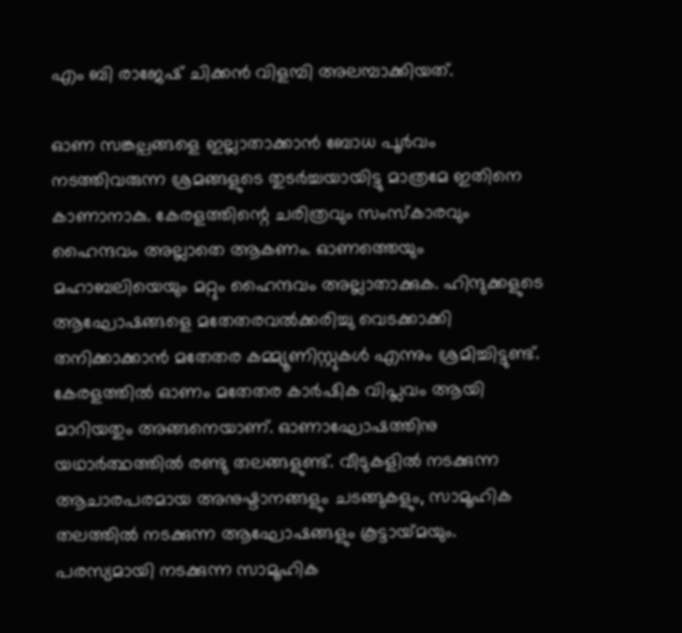എം ബി രാജേഷ് ചിക്കന്‍ വിളമ്പി അലമ്പാക്കിയത്.

ഓണ സങ്കല്പങ്ങളെ ഇല്ലാതാക്കാന്‍ ബോധ പൂര്‍വം നടത്തിവരുന്ന ശ്രമങ്ങളുടെ തുടര്‍ച്ചയായിട്ടു മാത്രമേ ഇതിനെ കാണാനാകു. കേരളത്തിന്റെ ചരിത്രവും സംസ്‌കാരവും ഹൈന്ദവം അല്ലാതെ ആകണം. ഓണത്തെയും മഹാബലിയെയും മറ്റും ഹൈന്ദവം അല്ലാതാക്കുക. ഹിന്ദുക്കളുടെ ആഘോഷങ്ങളെ മതേതരവല്‍ക്കരിച്ചു വെടക്കാക്കി തനിക്കാക്കാന്‍ മതേതര കമ്മ്യൂണിസ്റ്റുകള്‍ എന്നും ശ്രമിച്ചിട്ടുണ്ട്. കേരളത്തില്‍ ഓണം മതേതര കാര്‍ഷിക വിപ്ലവം ആയി മാറിയതും അങ്ങനെയാണ്. ഓണാഘോഷത്തിനു യഥാര്‍ത്ഥത്തില്‍ രണ്ടു തലങ്ങളുണ്ട്. വീടുകളില്‍ നടക്കുന്ന ആചാരപരമായ അനുഷ്ടാനങ്ങളും ചടങ്ങുകളും, സാമൂഹിക തലത്തില്‍ നടക്കുന്ന ആഘോഷങ്ങളും കൂട്ടായ്‌മയും. പരസ്യമായി നടക്കുന്ന സാമൂഹിക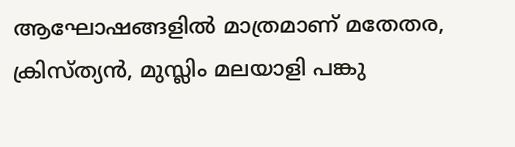ആഘോഷങ്ങളില്‍ മാത്രമാണ് മതേതര, ക്രിസ്ത്യന്‍, മുസ്ലിം മലയാളി പങ്കു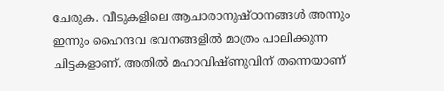ചേരുക. വീടുകളിലെ ആചാരാനുഷ്ഠാനങ്ങള്‍ അന്നും ഇന്നും ഹൈന്ദവ ഭവനങ്ങളില്‍ മാത്രം പാലിക്കുന്ന ചിട്ടകളാണ്. അതില്‍ മഹാവിഷ്ണുവിന് തന്നെയാണ്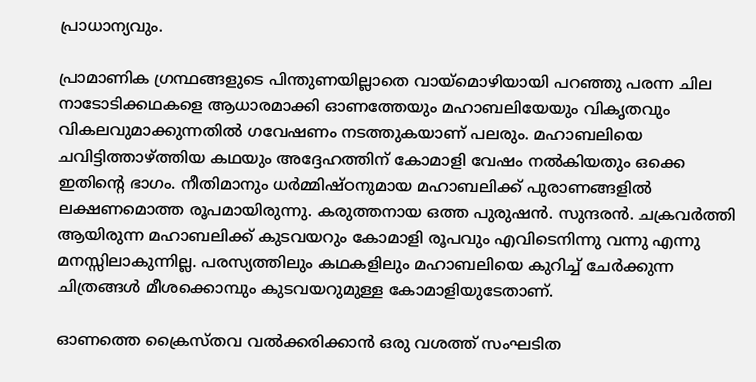പ്രാധാന്യവും.

പ്രാമാണിക ഗ്രന്ഥങ്ങളുടെ പിന്തുണയില്ലാതെ വായ്‌മൊഴിയായി പറഞ്ഞു പരന്ന ചില നാടോടിക്കഥകളെ ആധാരമാക്കി ഓണത്തേയും മഹാബലിയേയും വികൃതവും വികലവുമാക്കുന്നതില്‍ ഗവേഷണം നടത്തുകയാണ് പലരും. മഹാബലിയെ ചവിട്ടിത്താഴ്‌ത്തിയ കഥയും അദ്ദേഹത്തിന് കോമാളി വേഷം നല്‍കിയതും ഒക്കെ ഇതിന്റെ ഭാഗം. നീതിമാനും ധര്‍മ്മിഷ്ഠനുമായ മഹാബലിക്ക് പുരാണങ്ങളില്‍ ലക്ഷണമൊത്ത രൂപമായിരുന്നു. കരുത്തനായ ഒത്ത പുരുഷന്‍. സുന്ദരന്‍. ചക്രവര്‍ത്തി ആയിരുന്ന മഹാബലിക്ക് കുടവയറും കോമാളി രൂപവും എവിടെനിന്നു വന്നു എന്നു മനസ്സിലാകുന്നില്ല. പരസ്യത്തിലും കഥകളിലും മഹാബലിയെ കുറിച്ച് ചേര്‍ക്കുന്ന ചിത്രങ്ങള്‍ മീശക്കൊമ്പും കുടവയറുമുള്ള കോമാളിയുടേതാണ്.

ഓണത്തെ ക്രൈസ്തവ വല്‍ക്കരിക്കാന്‍ ഒരു വശത്ത് സംഘടിത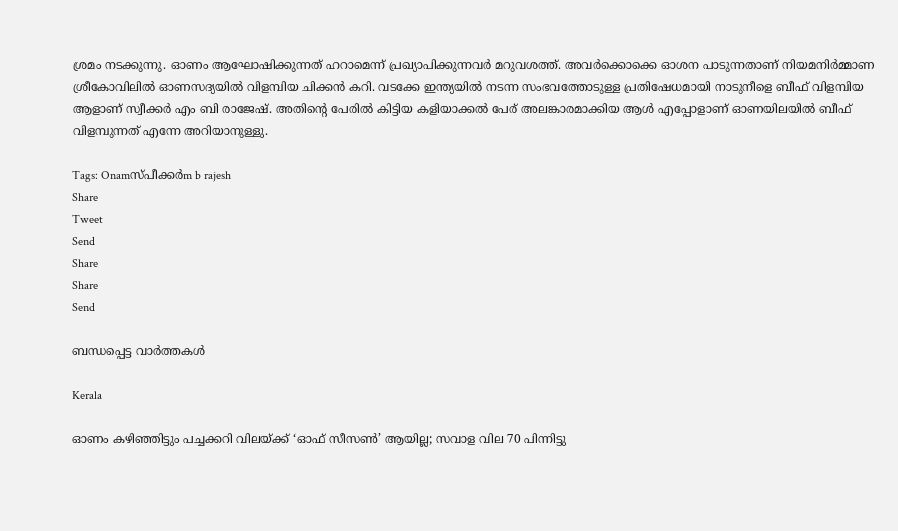ശ്രമം നടക്കുന്നു. ഓണം ആഘോഷിക്കുന്നത് ഹറാമെന്ന് പ്രഖ്യാപിക്കുന്നവര്‍ മറുവശത്ത്. അവര്‍ക്കൊക്കെ ഓശന പാടുന്നതാണ് നിയമനിര്‍മ്മാണ ശ്രീകോവിലില്‍ ഓണസദ്യയില്‍ വിളമ്പിയ ചിക്കന്‍ കറി. വടക്കേ ഇന്ത്യയില്‍ നടന്ന സംഭവത്തോടുള്ള പ്രതിഷേധമായി നാടുനീളെ ബീഫ് വിളമ്പിയ ആളാണ് സ്വീക്കര്‍ എം ബി രാജേഷ്. അതിന്റെ പേരില്‍ കിട്ടിയ കളിയാക്കല്‍ പേര് അലങ്കാരമാക്കിയ ആള്‍ എപ്പോളാണ് ഓണയിലയില്‍ ബീഫ് വിളമ്പുന്നത് എന്നേ അറിയാനുള്ളു.

Tags: Onamസ്പീക്കര്‍m b rajesh
Share
Tweet
Send
Share
Share
Send

ബന്ധപ്പെട്ട വാര്‍ത്തകള്‍

Kerala

ഓണം കഴിഞ്ഞിട്ടും പച്ചക്കറി വിലയ്‌ക്ക് ‘ഓഫ് സീസണ്‍’ ആയില്ല; സവാള വില 70 പിന്നിട്ടു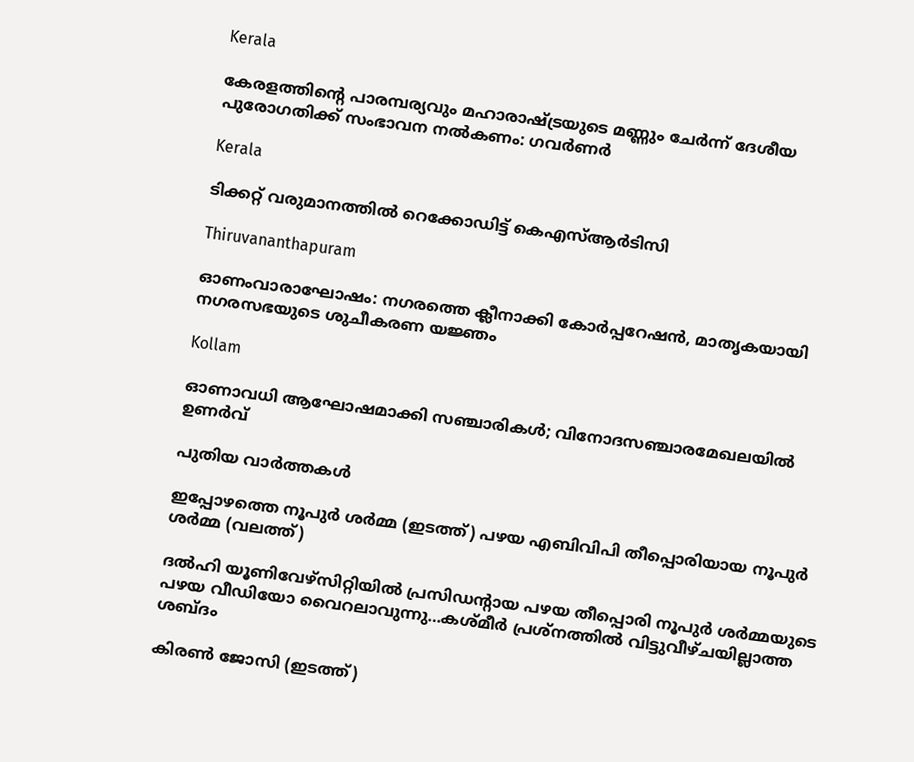Kerala

കേരളത്തിന്റെ പാരമ്പര്യവും മഹാരാഷ്‌ട്രയുടെ മണ്ണും ചേര്‍ന്ന് ദേശീയ പുരോഗതിക്ക് സംഭാവന നല്‍കണം: ഗവര്‍ണര്‍

Kerala

ടിക്കറ്റ് വരുമാനത്തില്‍ റെക്കോഡിട്ട് കെഎസ്ആര്‍ടിസി

Thiruvananthapuram

ഓണംവാരാഘോഷം: നഗരത്തെ ക്ലീനാക്കി കോര്‍പ്പറേഷന്‍, മാതൃകയായി നഗരസഭയുടെ ശുചീകരണ യജ്ഞം

Kollam

ഓണാവധി ആഘോഷമാക്കി സഞ്ചാരികള്‍; വിനോദസഞ്ചാരമേഖലയില്‍ ഉണര്‍വ്

പുതിയ വാര്‍ത്തകള്‍

ഇപ്പോഴത്തെ നൂപുര്‍ ശര്‍മ്മ (ഇടത്ത്) പഴയ എബിവിപി തീപ്പൊരിയായ നൂപുര്‍ ശര്‍മ്മ (വലത്ത്)

ദല്‍ഹി യൂണിവേഴ്സിറ്റിയില്‍ പ്രസിഡന്‍റായ പഴയ തീപ്പൊരി നൂപുര്‍ ശര്‍മ്മയുടെ പഴയ വീഡിയോ വൈറലാവുന്നു…കശ്മീര്‍ പ്രശ്നത്തില്‍ വിട്ടുവീഴ്ചയില്ലാത്ത ശബ്ദം

കിരണ്‍ ജോസി (ഇടത്ത്)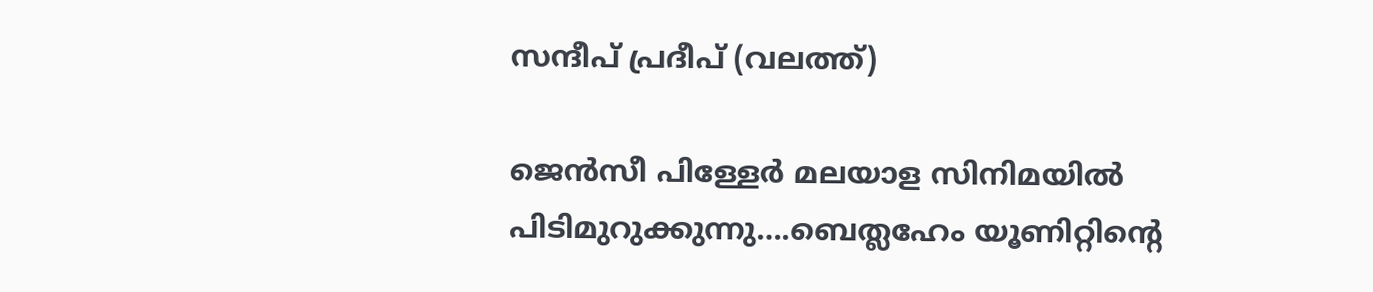സന്ദീപ് പ്രദീപ് (വലത്ത്)

ജെന്‍സീ പിള്ളേര്‍ മലയാള സിനിമയില്‍ പിടിമുറുക്കുന്നു….ബെത്ലഹേം യൂണിറ്റിന്റെ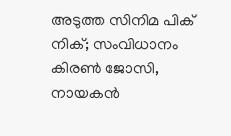അടുത്ത സിനിമ പിക് നിക്; സംവിധാനം കിരണ്‍ ജോസി, നായകന്‍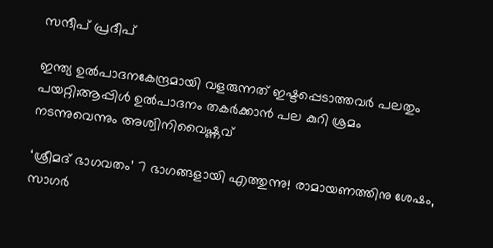സന്ദീപ് പ്രദീപ്

ഇന്ത്യ ഉല്‍പാദനകേന്ദ്രമായി വളരുന്നത് ഇഷ്ടപ്പെടാത്തവര്‍ പലതും പയറ്റി;ആപ്പിള്‍ ഉല്‍പാദനം തകര്‍ക്കാന്‍ പല കുറി ശ്രമം നടന്നുവെന്നും അശ്വിനിവൈഷ്ണവ്

‘ശ്രീമദ് ഭാഗവതം’ 7 ഭാഗങ്ങളായി എത്തുന്നു! രാമായണത്തിനു ശേഷം, സാഗർ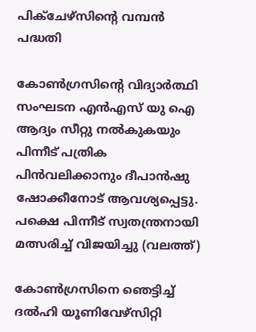പിക്ചേഴ്സിന്റെ വമ്പൻ പദ്ധതി

കോണ്‍ഗ്രസിന്‍റെ വിദ്യാര്‍ത്ഥി സംഘടന എന്‍എസ് യു ഐ ആദ്യം സീറ്റു നല്‍കുകയും പിന്നീട് പത്രിക പിന്‍വലിക്കാനും ദീപാന്‍ഷു ഷോക്കീനോട് ആവശ്യപ്പെട്ടു. പക്ഷെ പിന്നീട് സ്വതന്ത്രനായി മത്സരിച്ച് വിജയിച്ചു (വലത്ത്)

കോണ്‍ഗ്രസിനെ ഞെട്ടിച്ച് ദല്‍ഹി യൂണിവേഴ്സിറ്റി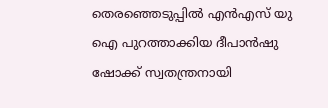തെരഞ്ഞെടുപ്പില്‍ എന്‍എസ് യു ഐ പുറത്താക്കിയ ദീപാൻഷു ഷോക്ക് സ്വതന്ത്രനായി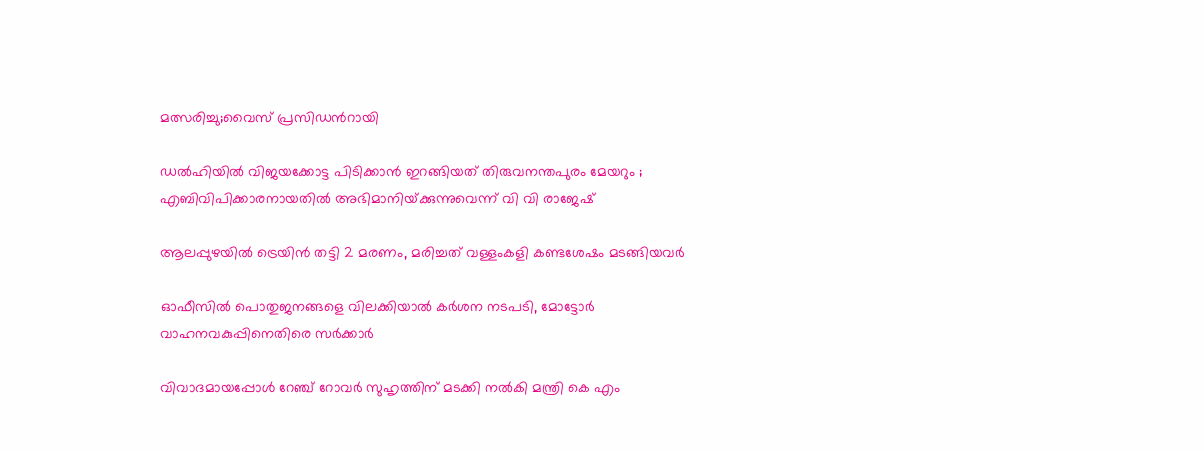മത്സരിച്ചു;വൈസ് പ്രസിഡന്‍റായി

ഡൽഹിയിൽ വിജയക്കോട്ട പിടിക്കാൻ ഇറങ്ങിയത് തിരുവനന്തപുരം മേയറും ; എബിവിപിക്കാരനായതിൽ അഭിമാനിയ്‌ക്കുന്നുവെന്ന് വി വി രാജേഷ്

ആലപ്പുഴയില്‍ ട്രെയിന്‍ തട്ടി 2 മരണം, മരിച്ചത് വള്ളംകളി കണ്ടശേഷം മടങ്ങിയവര്‍

ഓഫീസില്‍ പൊതുജനങ്ങളെ വിലക്കിയാല്‍ കര്‍ശന നടപടി, മോട്ടോര്‍ വാഹനവകുപ്പിനെതിരെ സര്‍ക്കാര്‍

വിവാദമായപ്പോള്‍ റേഞ്ച് റോവര്‍ സുഹൃത്തിന് മടക്കി നല്‍കി മന്ത്രി കെ എം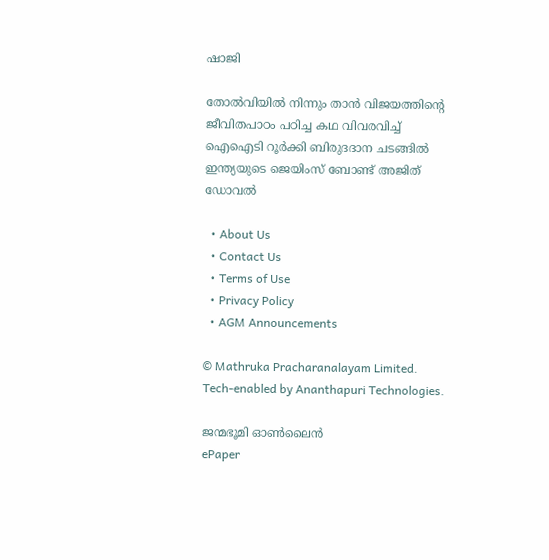ഷാജി

തോല്‍വിയില്‍ നിന്നും താന്‍ വിജയത്തിന്റെ ജീവിതപാഠം പഠിച്ച കഥ വിവരവിച്ച് ഐഐടി റൂർക്കി ബിരുദദാന ചടങ്ങിൽ ഇന്ത്യയുടെ ജെയിംസ് ബോണ്ട് അജിത് ഡോവല്‍

  • About Us
  • Contact Us
  • Terms of Use
  • Privacy Policy
  • AGM Announcements

© Mathruka Pracharanalayam Limited.
Tech-enabled by Ananthapuri Technologies.

ജന്മഭൂമി ഓണ്‍ലൈന്‍
ePaper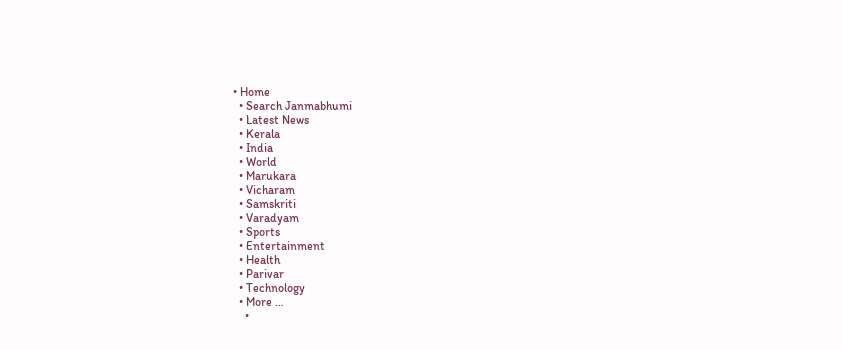• Home
  • Search Janmabhumi
  • Latest News
  • Kerala
  • India
  • World
  • Marukara
  • Vicharam
  • Samskriti
  • Varadyam
  • Sports
  • Entertainment
  • Health
  • Parivar
  • Technology
  • More …
    •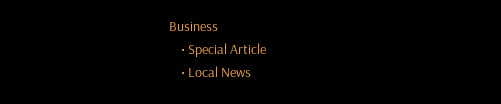Business
    • Special Article
    • Local News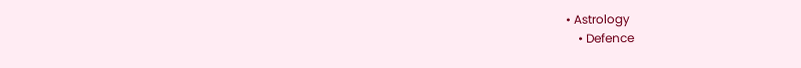• Astrology
    • Defence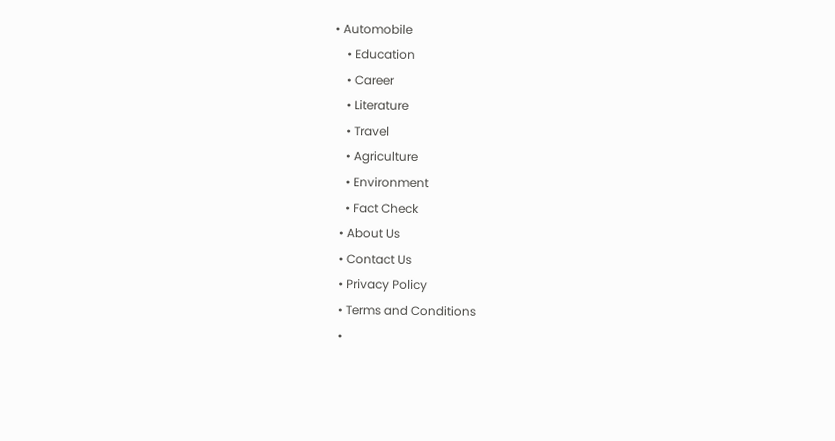• Automobile
    • Education
    • Career
    • Literature
    • Travel
    • Agriculture
    • Environment
    • Fact Check
  • About Us
  • Contact Us
  • Privacy Policy
  • Terms and Conditions
  •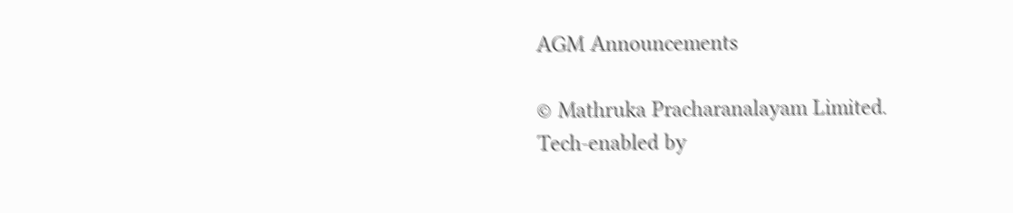AGM Announcements

© Mathruka Pracharanalayam Limited.
Tech-enabled by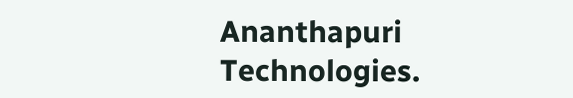Ananthapuri Technologies.